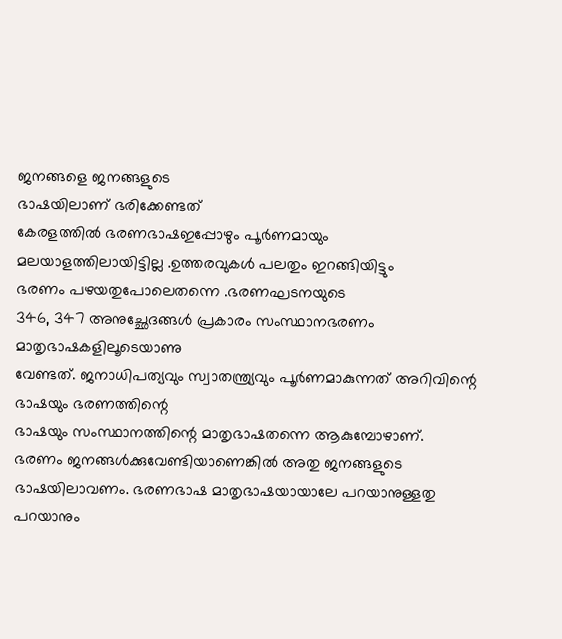ജനങ്ങളെ ജനങ്ങളുടെ
ഭാഷയിലാണ് ഭരിക്കേണ്ടത്
കേരളത്തിൽ ഭരണഭാഷഇപ്പോഴും പൂർണമായും
മലയാളത്തിലായിട്ടില്ല .ഉത്തരവുകൾ പലതും ഇറങ്ങിയിട്ടും
ഭരണം പഴയതുപോലെതന്നെ .ഭരണഘടനയുടെ
346, 347 അനുച്ഛേദങ്ങൾ പ്രകാരം സംസ്ഥാനഭരണം മാതൃഭാഷകളിലൂടെയാണു
വേണ്ടത്. ജനാധിപത്യവും സ്വാതന്ത്ര്യവും പൂർണമാകുന്നത് അറിവിന്റെ ഭാഷയും ഭരണത്തിന്റെ
ഭാഷയും സംസ്ഥാനത്തിന്റെ മാതൃഭാഷതന്നെ ആകുമ്പോഴാണ്.
ഭരണം ജനങ്ങൾക്കുവേണ്ടിയാണെങ്കിൽ അതു ജനങ്ങളുടെ
ഭാഷയിലാവണം. ഭരണഭാഷ മാതൃഭാഷയായാലേ പറയാനുള്ളതു
പറയാനും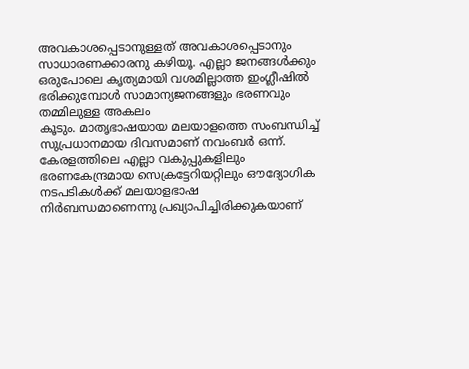അവകാശപ്പെടാനുള്ളത് അവകാശപ്പെടാനും സാധാരണക്കാരനു കഴിയൂ. എല്ലാ ജനങ്ങൾക്കും
ഒരുപോലെ കൃത്യമായി വശമില്ലാത്ത ഇംഗ്ലീഷിൽ
ഭരിക്കുമ്പോൾ സാമാന്യജനങ്ങളും ഭരണവും തമ്മിലുള്ള അകലം
കൂടും. മാതൃഭാഷയായ മലയാളത്തെ സംബന്ധിച്ച്
സുപ്രധാനമായ ദിവസമാണ് നവംബർ ഒന്ന്. കേരളത്തിലെ എല്ലാ വകുപ്പുകളിലും
ഭരണകേന്ദ്രമായ സെക്രട്ടേറിയറ്റിലും ഔദ്യോഗിക നടപടികൾക്ക് മലയാളഭാഷ
നിർബന്ധമാണെന്നു പ്രഖ്യാപിച്ചിരിക്കുകയാണ്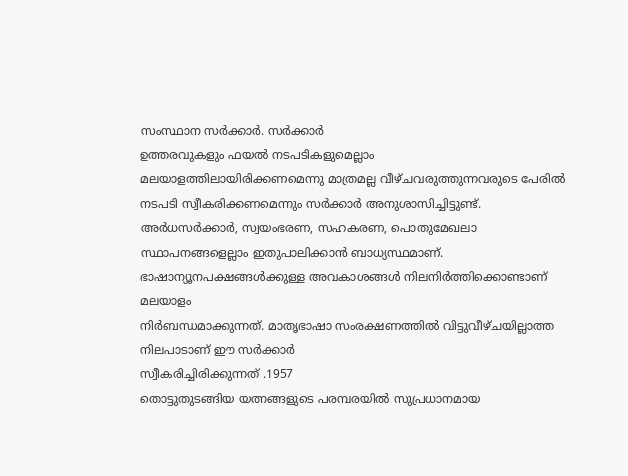സംസ്ഥാന സർക്കാർ. സർക്കാർ
ഉത്തരവുകളും ഫയൽ നടപടികളുമെല്ലാം
മലയാളത്തിലായിരിക്കണമെന്നു മാത്രമല്ല വീഴ്ചവരുത്തുന്നവരുടെ പേരിൽ
നടപടി സ്വീകരിക്കണമെന്നും സർക്കാർ അനുശാസിച്ചിട്ടുണ്ട്.
അർധസർക്കാർ, സ്വയംഭരണ, സഹകരണ, പൊതുമേഖലാ
സ്ഥാപനങ്ങളെല്ലാം ഇതുപാലിക്കാൻ ബാധ്യസ്ഥമാണ്. ഭാഷാന്യൂനപക്ഷങ്ങൾക്കുള്ള അവകാശങ്ങൾ നിലനിർത്തിക്കൊണ്ടാണ് മലയാളം
നിർബന്ധമാക്കുന്നത്. മാതൃഭാഷാ സംരക്ഷണത്തിൽ വിട്ടുവീഴ്ചയില്ലാത്ത
നിലപാടാണ് ഈ സർക്കാർ
സ്വീകരിച്ചിരിക്കുന്നത് .1957
തൊട്ടുതുടങ്ങിയ യത്നങ്ങളുടെ പരമ്പരയിൽ സുപ്രധാനമായ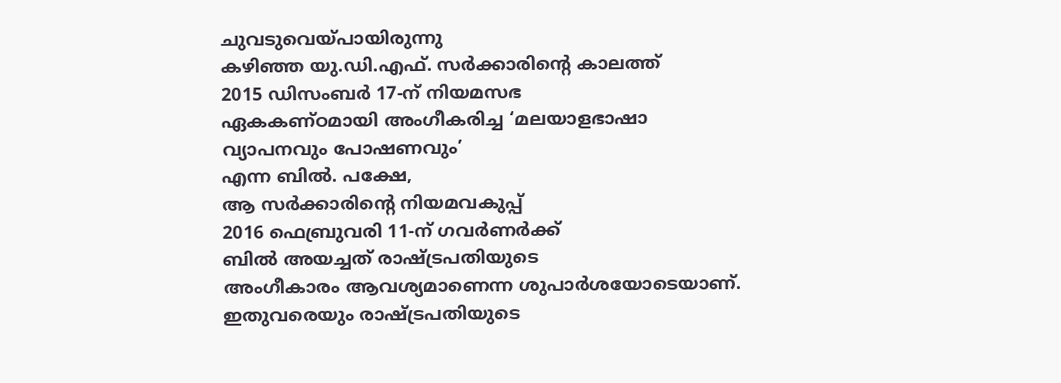ചുവടുവെയ്പായിരുന്നു
കഴിഞ്ഞ യു.ഡി.എഫ്. സർക്കാരിന്റെ കാലത്ത്
2015 ഡിസംബർ 17-ന് നിയമസഭ
ഏകകണ്ഠമായി അംഗീകരിച്ച ‘മലയാളഭാഷാ വ്യാപനവും പോഷണവും’
എന്ന ബിൽ. പക്ഷേ,
ആ സർക്കാരിന്റെ നിയമവകുപ്പ്
2016 ഫെബ്രുവരി 11-ന് ഗവർണർക്ക്
ബിൽ അയച്ചത് രാഷ്ട്രപതിയുടെ
അംഗീകാരം ആവശ്യമാണെന്ന ശുപാർശയോടെയാണ്. ഇതുവരെയും രാഷ്ട്രപതിയുടെ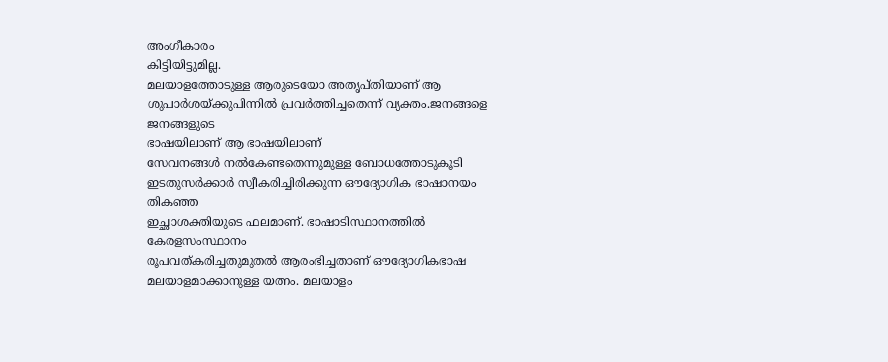അംഗീകാരം
കിട്ടിയിട്ടുമില്ല.
മലയാളത്തോടുള്ള ആരുടെയോ അതൃപ്തിയാണ് ആ
ശുപാർശയ്ക്കുപിന്നിൽ പ്രവർത്തിച്ചതെന്ന് വ്യക്തം.ജനങ്ങളെ ജനങ്ങളുടെ
ഭാഷയിലാണ് ആ ഭാഷയിലാണ്
സേവനങ്ങൾ നൽകേണ്ടതെന്നുമുള്ള ബോധത്തോടുകൂടി ഇടതുസർക്കാർ സ്വീകരിച്ചിരിക്കുന്ന ഔദ്യോഗിക ഭാഷാനയം തികഞ്ഞ
ഇച്ഛാശക്തിയുടെ ഫലമാണ്. ഭാഷാടിസ്ഥാനത്തിൽ കേരളസംസ്ഥാനം
രൂപവത്കരിച്ചതുമുതൽ ആരംഭിച്ചതാണ് ഔദ്യോഗികഭാഷ മലയാളമാക്കാനുള്ള യത്നം. മലയാളം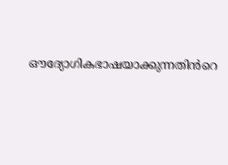ഔദ്യോഗികഭാഷയാക്കുന്നതിൻറെ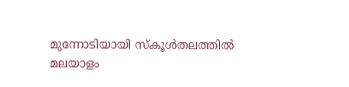മുന്നോടിയായി സ്കൂൾതലത്തിൽ
മലയാളം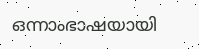ഒന്നാംഭാഷയായി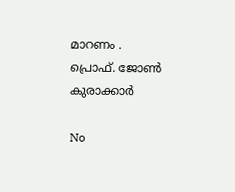മാറണം .
പ്രൊഫ്. ജോൺ കുരാക്കാർ

No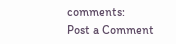comments:
Post a Comment